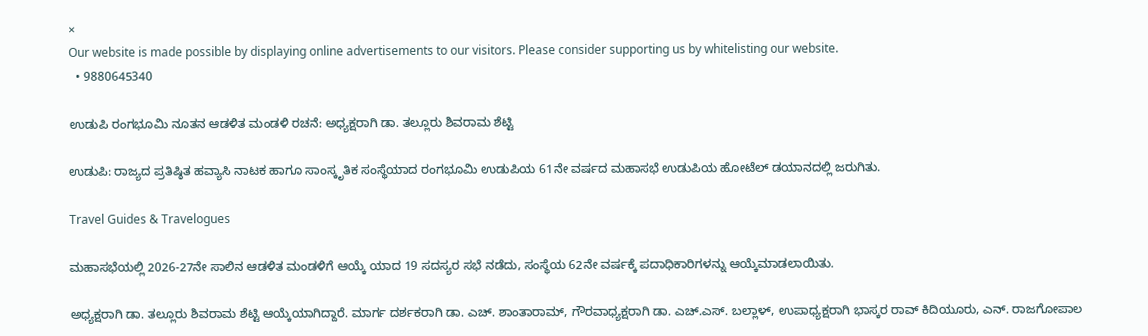×
Our website is made possible by displaying online advertisements to our visitors. Please consider supporting us by whitelisting our website.
  • 9880645340

ಉಡುಪಿ ರಂಗಭೂಮಿ ನೂತನ ಆಡಳಿತ ಮಂಡಳಿ ರಚನೆ: ಅಧ್ಯಕ್ಷರಾಗಿ ಡಾ. ತಲ್ಲೂರು ಶಿವರಾಮ ಶೆಟ್ಟಿ

ಉಡುಪಿ: ರಾಜ್ಯದ ಪ್ರತಿಷ್ಠಿತ ಹವ್ಯಾಸಿ ನಾಟಕ ಹಾಗೂ ಸಾಂಸ್ಕೃತಿಕ ಸಂಸ್ಥೆಯಾದ ರಂಗಭೂಮಿ ಉಡುಪಿಯ 61ನೇ ವರ್ಷದ ಮಹಾಸಭೆ ಉಡುಪಿಯ ಹೋಟೆಲ್ ಡಯಾನದಲ್ಲಿ ಜರುಗಿತು.

Travel Guides & Travelogues

ಮಹಾಸಭೆಯಲ್ಲಿ 2026-27ನೇ ಸಾಲಿನ ಆಡಳಿತ ಮಂಡಳಿಗೆ ಆಯ್ಕೆ ಯಾದ 19 ಸದಸ್ಯರ ಸಭೆ ನಡೆದು, ಸಂಸ್ಥೆಯ 62ನೇ ವರ್ಷಕ್ಕೆ ಪದಾಧಿಕಾರಿಗಳನ್ನು ಆಯ್ಕೆಮಾಡಲಾಯಿತು.

ಅಧ್ಯಕ್ಷರಾಗಿ ಡಾ. ತಲ್ಲೂರು ಶಿವರಾಮ ಶೆಟ್ಟಿ ಆಯ್ಕೆಯಾಗಿದ್ದಾರೆ. ಮಾರ್ಗ ದರ್ಶಕರಾಗಿ ಡಾ. ಎಚ್. ಶಾಂತಾರಾಮ್, ಗೌರವಾಧ್ಯಕ್ಷರಾಗಿ ಡಾ. ಎಚ್.ಎಸ್. ಬಲ್ಲಾಳ್, ಉಪಾಧ್ಯಕ್ಷರಾಗಿ ಭಾಸ್ಕರ ರಾವ್ ಕಿದಿಯೂರು, ಎನ್. ರಾಜಗೋಪಾಲ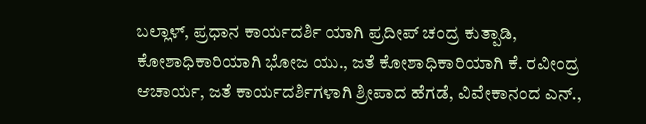ಬಲ್ಲಾಳ್, ಪ್ರಧಾನ ಕಾರ್ಯದರ್ಶಿ ಯಾಗಿ ಪ್ರದೀಪ್ ಚಂದ್ರ ಕುತ್ಪಾಡಿ, ಕೋಶಾಧಿಕಾರಿಯಾಗಿ ಭೋಜ ಯು., ಜತೆ ಕೋಶಾಧಿಕಾರಿಯಾಗಿ ಕೆ. ರವೀಂದ್ರ ಆಚಾರ್ಯ, ಜತೆ ಕಾರ್ಯದರ್ಶಿಗಳಾಗಿ ಶ್ರೀಪಾದ ಹೆಗಡೆ, ವಿವೇಕಾನಂದ ಎನ್.,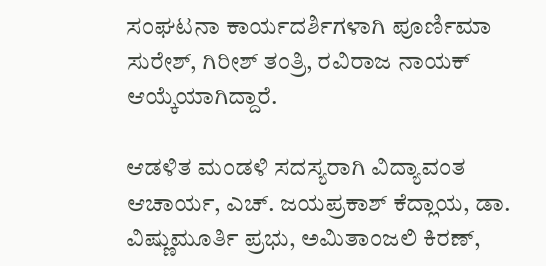ಸಂಘಟನಾ ಕಾರ್ಯದರ್ಶಿಗಳಾಗಿ ಪೂರ್ಣಿಮಾ ಸುರೇಶ್, ಗಿರೀಶ್ ತಂತ್ರಿ, ರವಿರಾಜ ನಾಯಕ್ ಆಯ್ಕೆಯಾಗಿದ್ದಾರೆ.

ಆಡಳಿತ ಮಂಡಳಿ ಸದಸ್ಯರಾಗಿ ವಿದ್ಯಾವಂತ ಆಚಾರ್ಯ, ಎಚ್. ಜಯಪ್ರಕಾಶ್ ಕೆದ್ಲಾಯ, ಡಾ. ವಿಷ್ಣುಮೂರ್ತಿ ಪ್ರಭು, ಅಮಿತಾಂಜಲಿ ಕಿರಣ್,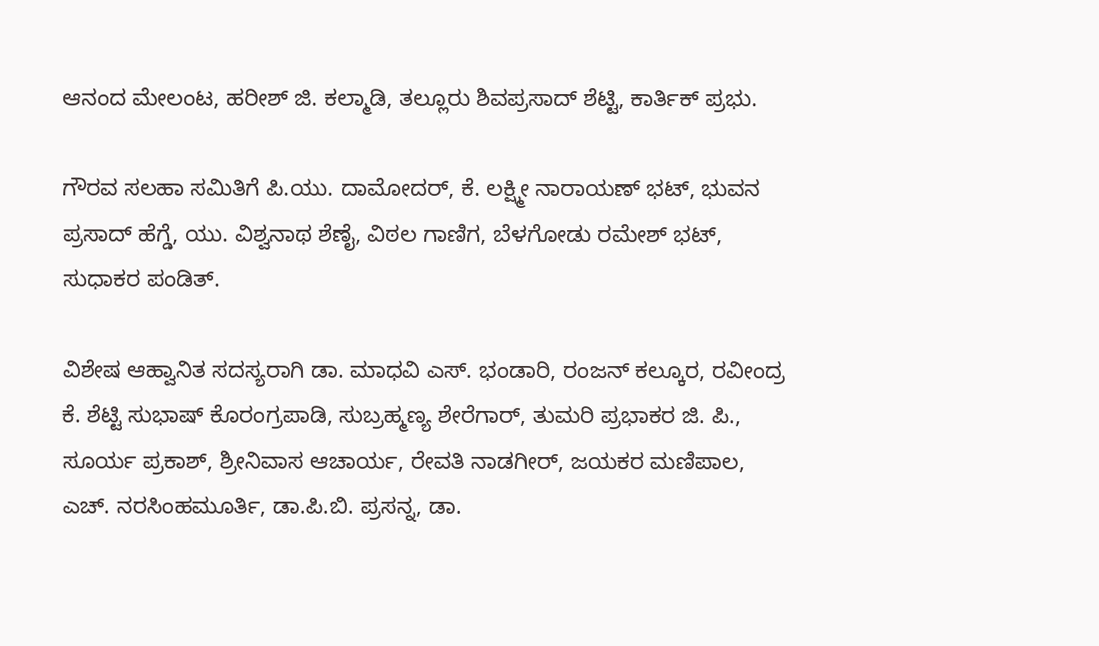ಆನಂದ ಮೇಲಂಟ, ಹರೀಶ್ ಜಿ. ಕಲ್ಮಾಡಿ, ತಲ್ಲೂರು ಶಿವಪ್ರಸಾದ್‌ ಶೆಟ್ಟಿ, ಕಾರ್ತಿಕ್ ಪ್ರಭು.

ಗೌರವ ಸಲಹಾ ಸಮಿತಿಗೆ ಪಿ.ಯು. ದಾಮೋದರ್, ಕೆ. ಲಕ್ಷ್ಮೀ ನಾರಾಯಣ್ ಭಟ್, ಭುವನ ಪ್ರಸಾದ್ ಹೆಗ್ಡೆ, ಯು. ವಿಶ್ವನಾಥ ಶೆಣೈ, ವಿಠಲ ಗಾಣಿಗ, ಬೆಳಗೋಡು ರಮೇಶ್ ಭಟ್, ಸುಧಾಕರ ಪಂಡಿತ್.

ವಿಶೇಷ ಆಹ್ವಾನಿತ ಸದಸ್ಯರಾಗಿ ಡಾ. ಮಾಧವಿ ಎಸ್. ಭಂಡಾರಿ, ರಂಜನ್ ಕಲ್ಕೂರ, ರವೀಂದ್ರ ಕೆ. ಶೆಟ್ಟಿ ಸುಭಾಷ್ ಕೊರಂಗ್ರಪಾಡಿ, ಸುಬ್ರಹ್ಮಣ್ಯ ಶೇರೆಗಾ‌ರ್, ತುಮರಿ ಪ್ರಭಾಕರ ಜಿ. ಪಿ., ಸೂರ್ಯ ಪ್ರಕಾಶ್, ಶ್ರೀನಿವಾಸ ಆಚಾರ್ಯ, ರೇವತಿ ನಾಡಗೀರ್, ಜಯಕರ ಮಣಿಪಾಲ, ಎಚ್. ನರಸಿಂಹಮೂರ್ತಿ, ಡಾ.ಪಿ.ಬಿ. ಪ್ರಸನ್ನ, ಡಾ.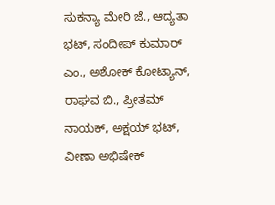ಸುಕನ್ಯಾ ಮೇರಿ ಜೆ., ಆದ್ಯತಾ ಭಟ್, ಸಂದೀಪ್ ಕುಮಾರ್ ಎಂ., ಅಶೋಕ್‌ ಕೋಟ್ಯಾನ್, ರಾಘವ ಬಿ., ಪ್ರೀತಮ್ ನಾಯಕ್, ಅಕ್ಷಯ್ ಭಟ್, ವೀಣಾ ಅಭಿಷೇಕ್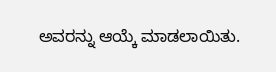ಅವರನ್ನು ಆಯ್ಕೆ ಮಾಡಲಾಯಿತು.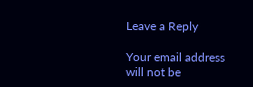Leave a Reply

Your email address will not be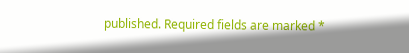published. Required fields are marked *